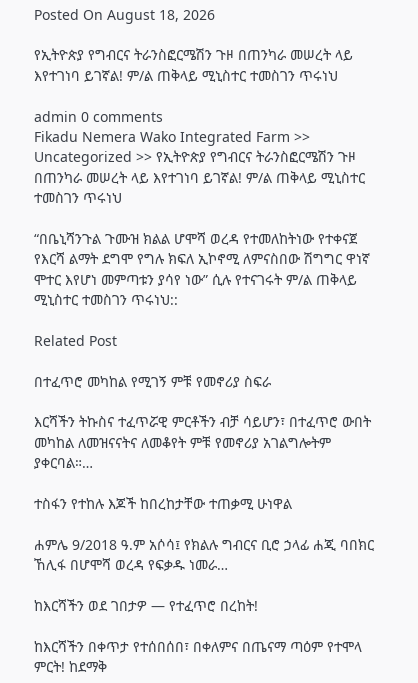Posted On August 18, 2026

የኢትዮጵያ የግብርና ትራንስፎርሜሽን ጉዞ በጠንካራ መሠረት ላይ እየተገነባ ይገኛል! ም/ል ጠቅላይ ሚኒስተር ተመስገን ጥሩነህ

admin 0 comments
Fikadu Nemera Wako Integrated Farm >> Uncategorized >> የኢትዮጵያ የግብርና ትራንስፎርሜሽን ጉዞ በጠንካራ መሠረት ላይ እየተገነባ ይገኛል! ም/ል ጠቅላይ ሚኒስተር ተመስገን ጥሩነህ

“በቤኒሻንጉል ጉሙዝ ክልል ሆሞሻ ወረዳ የተመለከትነው የተቀናጀ የእርሻ ልማት ደግሞ የግሉ ክፍለ ኢኮኖሚ ለምናስበው ሽግግር ዋነኛ ሞተር እየሆነ መምጣቱን ያሳየ ነው” ሲሉ የተናገሩት ም/ል ጠቅላይ ሚኒስተር ተመስገን ጥሩነህ::

Related Post

በተፈጥሮ መካከል የሚገኝ ምቹ የመኖሪያ ስፍራ

እርሻችን ትኩስና ተፈጥሯዊ ምርቶችን ብቻ ሳይሆን፣ በተፈጥሮ ውበት መካከል ለመዝናናትና ለመቆየት ምቹ የመኖሪያ አገልግሎትም ያቀርባል።…

ተስፋን የተከሉ እጆች ከበረከታቸው ተጠቃሚ ሁነዋል

ሐምሌ 9/2018 ዓ.ም አሶሳ፤ የክልሉ ግብርና ቢሮ ኃላፊ ሐጂ ባበክር ኸሊፋ በሆሞሻ ወረዳ የፍቃዱ ነመራ…

ከእርሻችን ወደ ገበታዎ — የተፈጥሮ በረከት!

ከእርሻችን በቀጥታ የተሰበሰበ፣ በቀለምና በጤናማ ጣዕም የተሞላ ምርት! ከደማቅ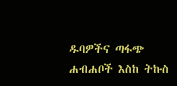ዱባዎችና ጣፋጭ ሐብሐቦች እስከ ትኩስ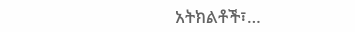አትክልቶች፣…